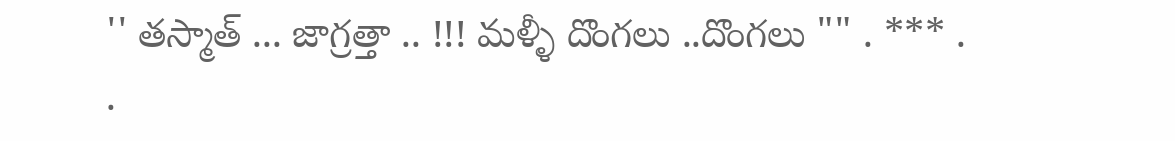'' తస్మాత్ ... జాగ్రత్తా .. !!! మళ్ళీ దొంగలు ..దొంగలు "" . *** . .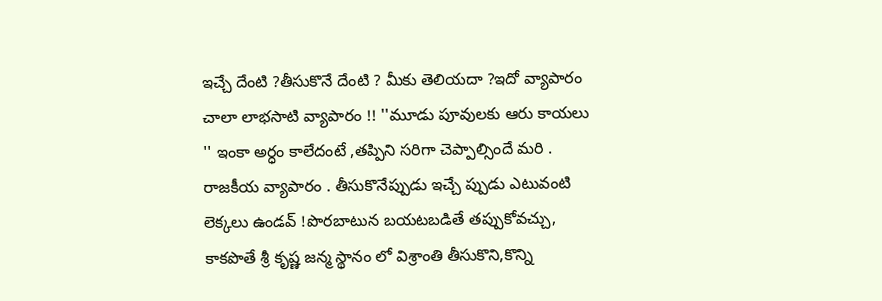ఇచ్చే దేంటి ?తీసుకొనే దేంటి ? మీకు తెలియదా ?ఇదో వ్యాపారం చాలా లాభసాటి వ్యాపారం !! ''మూడు పూవులకు ఆరు కాయలు '' ఇంకా అర్ధం కాలేదంటే ,తప్పిని సరిగా చెప్పాల్సిందే మరి . రాజకీయ వ్యాపారం . తీసుకొనేప్పుడు ఇచ్చే ప్పుడు ఎటువంటి లెక్కలు ఉండవ్ !పొరబాటున బయటబడితే తప్పుకోవచ్చు, కాకపొతే శ్రీ కృష్ణ జన్మ స్థానం లో విశ్రాంతి తీసుకొని,కొన్ని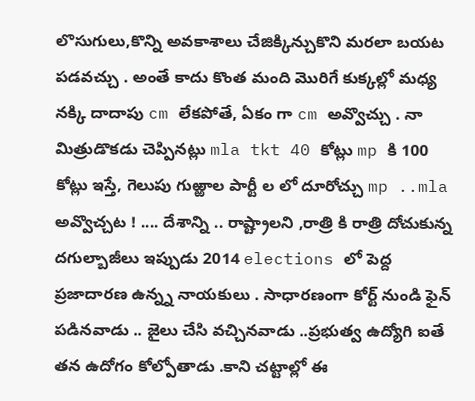లొసుగులు,కొన్ని అవకాశాలు చేజిక్కిన్చుకొని మరలా బయట పడవచ్చు . అంతే కాదు కొంత మంది మొరిగే కుక్కల్లో మధ్య నక్కి దాదాపు cm లేకపోతే, ఏకం గా cm అవ్వొచ్చు . నా మిత్రుడొకడు చెప్పినట్లు mla tkt 40 కోట్లు mp కి 100 కోట్లు ఇస్తే, గెలుపు గుఱ్ఱాల పార్టీ ల లో దూరోచ్చు mp ..mla అవ్వొచ్చట ! .... దేశాన్ని .. రాష్ట్రాలని ,రాత్రి కి రాత్రి దోచుకున్న దగుల్బాజీలు ఇప్పుడు 2014 elections లో పెద్ద ప్రజాదారణ ఉన్న్న నాయకులు . సాధారణంగా కోర్ట్ నుండి ఫైన్ పడినవాడు .. జైలు చేసి వచ్చినవాడు ..ప్రభుత్వ ఉద్యోగి ఐతే తన ఉదోగం కోల్పోతాడు .కాని చట్టాల్లో ఈ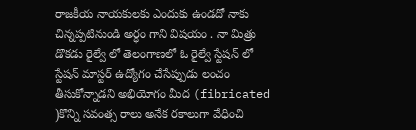రాజకీయ నాయకులకు ఎందుకు ఉండదో నాకు చిన్నప్పటినుండి అర్ధం గాని విషయం . నా మిత్రు డొకడు రైల్వే లో తెలంగాణలో ఓ రైల్వే స్టేషన్ లో స్టేషన్ మాస్టర్ ఉద్యోగం చేసేప్పుడు లంచం తీసుకోన్నాడని అభియోగం మీద (fibricated )కొన్ని సవంత్స రాలు అనేక రకాలుగా వేధించి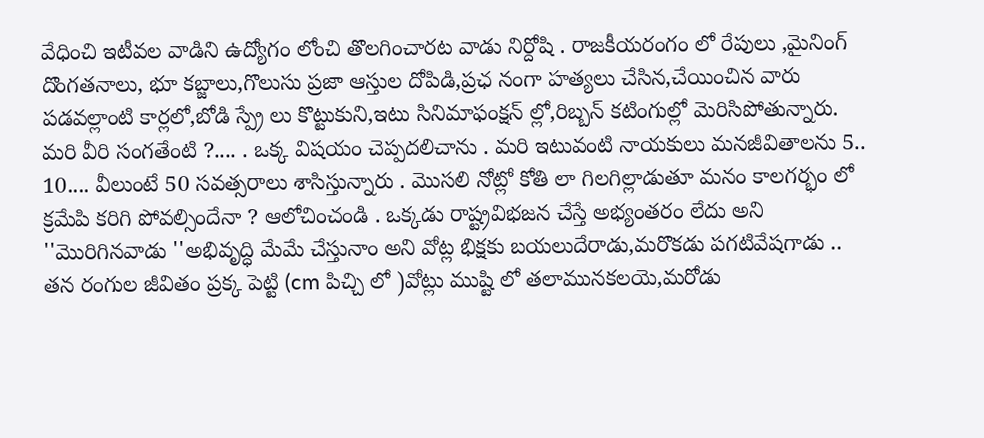వేధించి ఇటీవల వాడిని ఉద్యోగం లోంచి తొలగించారట వాడు నిర్దోషి . రాజకీయరంగం లో రేపులు ,మైనింగ్ దొంగతనాలు, భూ కబ్జాలు,గొలుసు ప్రజా ఆస్తుల దోపిడి,ప్రఛ నంగా హత్యలు చేసిన,చేయించిన వారు పడవల్లాంటి కార్లలో,బోడి స్ప్రే లు కొట్టుకుని,ఇటు సినిమాఫంక్షన్ ల్లో,రిబ్బన్ కటింగుల్లో మెరిసిపోతున్నారు. మరి వీరి సంగతేంటి ?.... . ఒక్క విషయం చెప్పదలిచాను . మరి ఇటువంటి నాయకులు మనజీవితాలను 5.. 10.... వీలుంటే 50 సవత్సరాలు శాసిస్తున్నారు . మొసలి నోట్లో కోతి లా గిలగిల్లాడుతూ మనం కాలగర్భం లో క్రమేపి కరిగి పోవల్సిందేనా ? ఆలోచించండి . ఒక్కడు రాష్ట్రవిభజన చేస్తే అభ్యంతరం లేదు అని ''మొరిగినవాడు ''అభివృద్ధి మేమే చేస్తునాం అని వోట్ల భిక్షకు బయలుదేరాడు,మరొకడు పగటివేషగాడు .. తన రంగుల జీవితం ప్రక్క పెట్టి (cm పిచ్చి లో )వోట్లు ముష్టి లో తలామునకలయె,మరోడు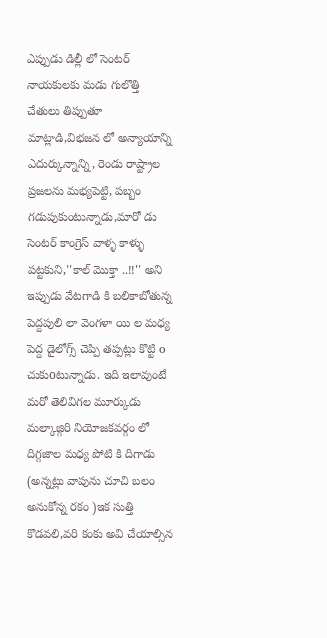ఎప్పుడు డిల్లీ లో సెంటర్ నాయకులకు మడు గులొత్తి చేతులు తిప్పుతూ మాట్లాడి,విభజన లో అన్యాయాన్ని ఎదుర్కున్నాన్ని, రెండు రాష్ట్రాల ప్రజలను మభ్యపెట్టి, పబ్బం గడుపుకుంటున్నాడు,మారో డు సెంటర్ కాంగ్రెస్ వాళ్ళ కాళ్ళు పట్టకుని,''కాల్ మొక్తా ..!!'' అని ఇప్పుడు వేటగాడి కి బలికాబోతున్న పెద్దపులి లా వెంగళా యి ల మధ్య పెద్ద డైలోగ్స్ చెప్పి తప్పట్లు కొట్టి o చుకుoటున్నాడు. ఇది ఇలావుంటే మరో తెలివిగల మూర్కుడు మల్కాజ్గిరి నియోజకవర్గం లో దిగ్గజాల మధ్య పోటి కి దిగాడు (అన్నట్లు వాపును చూచి బలం అనుకోన్న రకం )ఇక సుత్తి కొడవలి,వరి కంకు అవి చేయాల్సిన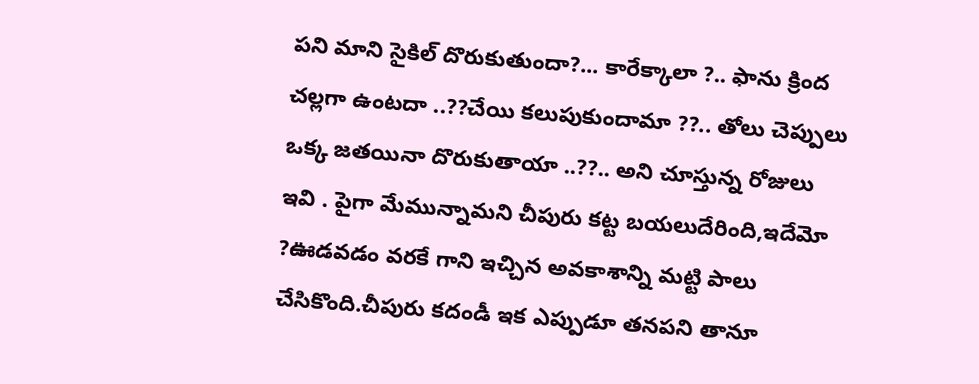పని మాని సైకిల్ దొరుకుతుందా?... కారేక్కాలా ?.. ఫాను క్రింద చల్లగా ఉంటదా ..??చేయి కలుపుకుందామా ??.. తోలు చెప్పులు ఒక్క జతయినా దొరుకుతాయా ..??.. అని చూస్తున్న రోజులు ఇవి . పైగా మేమున్నామని చీపురు కట్ట బయలుదేరింది,ఇదేమో ?ఊడవడం వరకే గాని ఇచ్చిన అవకాశాన్ని మట్టి పాలు చేసికొంది.చీపురు కదండీ ఇక ఎప్పుడూ తనపని తానూ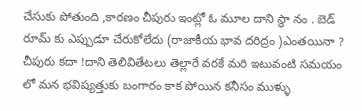చేసుకు పోతుంది ,కారణం చీపురు ఇంట్లో ఓ మూల దాని స్థా నం . బెడ్ రూమ్ కు ఎప్పుడూ చేరుకోలేదు (రాజాకీయ భావ దరిద్రం )ఎంతయినా ? చీపురు కదా !దాని తెలివితేటలు తెల్లారే వరకే మరి ఇటువంటి సమయం లో మన భవిష్యత్తుకు బంగారం కాక పోయిన కనీసం ముళ్ళు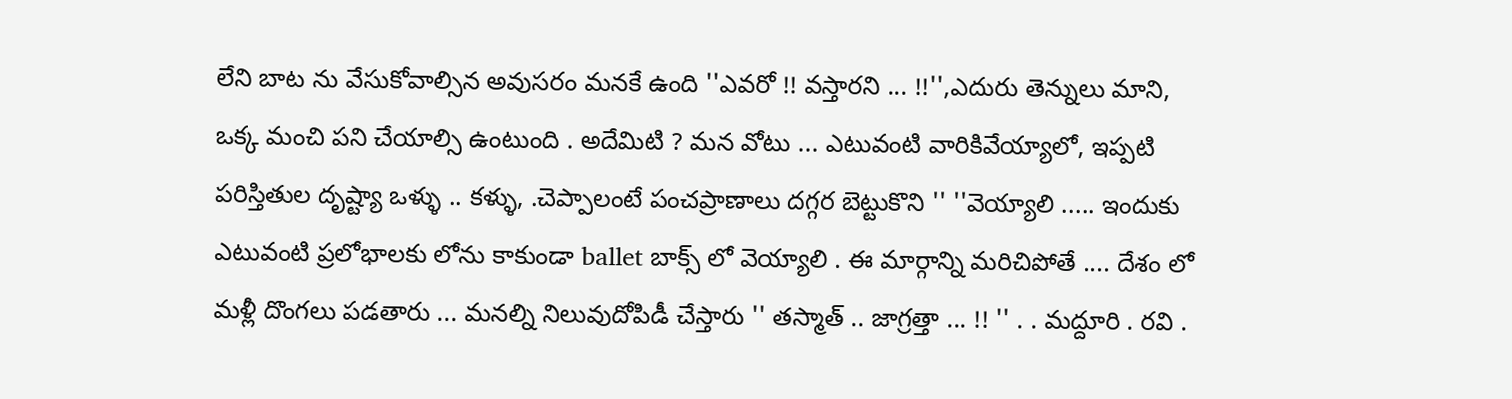లేని బాట ను వేసుకోవాల్సిన అవుసరం మనకే ఉంది ''ఎవరో !! వస్తారని ... !!'',ఎదురు తెన్నులు మాని, ఒక్క మంచి పని చేయాల్సి ఉంటుంది . అదేమిటి ? మన వోటు ... ఎటువంటి వారికివేయ్యాలో, ఇప్పటి పరిస్తితుల దృష్ట్యా ఒళ్ళు .. కళ్ళు, .చెప్పాలంటే పంచప్రాణాలు దగ్గర బెట్టుకొని '' ''వెయ్యాలి ..... ఇందుకు ఎటువంటి ప్రలోభాలకు లోను కాకుండా ballet బాక్స్ లో వెయ్యాలి . ఈ మార్గాన్ని మరిచిపోతే .... దేశం లో మళ్లీ దొంగలు పడతారు ... మనల్ని నిలువుదోపిడీ చేస్తారు '' తస్మాత్ .. జాగ్రత్తా ... !! '' . . మద్దూరి . రవి .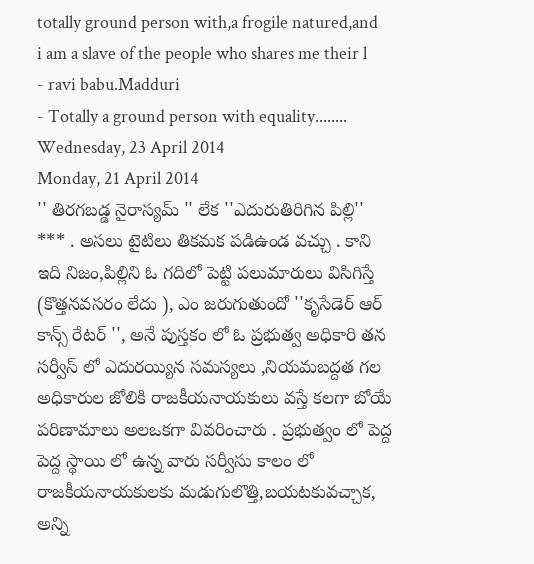totally ground person with,a frogile natured,and i am a slave of the people who shares me their l
- ravi babu.Madduri
- Totally a ground person with equality........
Wednesday, 23 April 2014
Monday, 21 April 2014
'' తిరగబడ్డ నైరాస్యమ్ '' లేక ''ఎదురుతిరిగిన పిల్లి'' *** . అసలు టైటిలు తికమక పడిఉండ వచ్చు . కాని ఇది నిజం,పిల్లిని ఓ గదిలో పెట్టి పలుమారులు విసిగిస్తే (కొత్తనవసరం లేదు ), ఎం జరుగుతుందో ''కృసేడెర్ ఆర్ కాన్స్ రేటర్ '', అనే పుస్తకం లో ఓ ప్రభుత్వ అధికారి తన సర్వీస్ లో ఎదురయ్యిన సమస్యలు ,నియమబద్దత గల అధికారుల జోలికి రాజకీయనాయకులు వస్తే కలగా బోయే పరిణామాలు అలఒకగా వివరించారు . ప్రభుత్వం లో పెద్ద పెద్ద స్థాయి లో ఉన్న వారు సర్వీసు కాలం లో రాజకీయనాయకులకు మడుగులొత్తి,బయటకువచ్చాక, అన్ని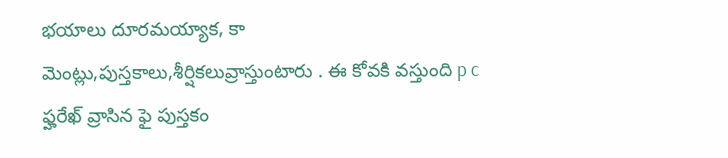భయాలు దూరమయ్యాక, కా మెంట్లు,పుస్తకాలు,శీర్షికలువ్రాస్తుంటారు . ఈ కోవకి వస్తుంది p c ఫ్హరేఖ్ వ్రాసిన ఫై పుస్తకం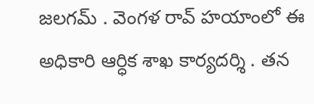జలగమ్ . వెంగళ రావ్ హయాంలో ఈ అధికారి ఆర్ధిక శాఖ కార్యదర్శి . తన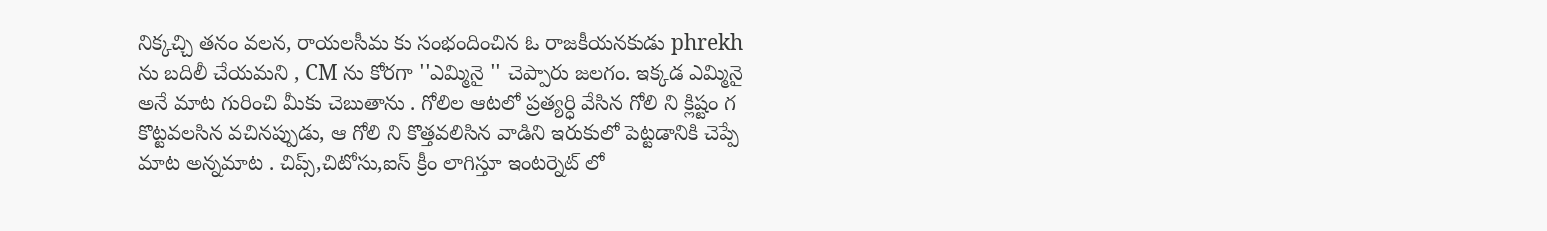నిక్కచ్చి తనం వలన, రాయలసీమ కు సంభందించిన ఓ రాజకీయనకుడు phrekh ను బదిలీ చేయమని , CM ను కోరగా ''ఎమ్మినై '' చెప్పారు జలగం. ఇక్కడ ఎమ్మినై అనే మాట గురించి మీకు చెబుతాను . గోలిల ఆటలో ప్రత్యర్ధి వేసిన గోలి ని క్లిష్టం గ కొట్టవలసిన వచినప్పుడు, ఆ గోలి ని కొత్తవలిసిన వాడిని ఇరుకులో పెట్టడానికి చెప్పే మాట అన్నమాట . చిప్స్,చిటోసు,ఐస్ క్రీం లాగిస్తూ ఇంటర్నెట్ లో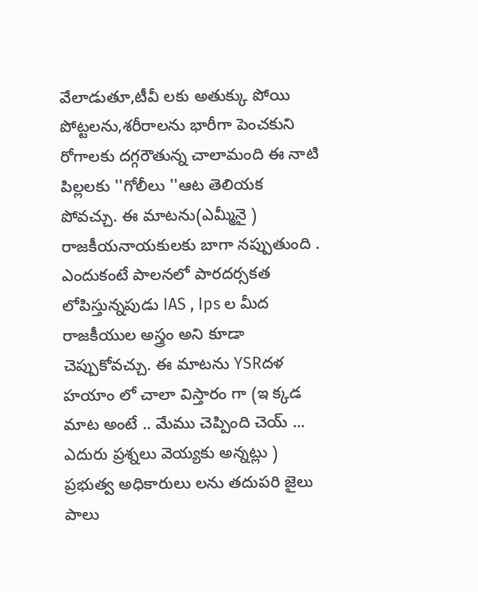వేలాడుతూ,టీవీ లకు అతుక్కు పోయి పోట్టలను,శరీరాలను భారీగా పెంచకుని రోగాలకు దగ్గరౌతున్న చాలామంది ఈ నాటి పిల్లలకు ''గోలీలు ''ఆట తెలియక పోవచ్చు. ఈ మాటను(ఎమ్మీనై ) రాజకీయనాయకులకు బాగా నప్పుతుంది . ఎందుకంటే పాలనలో పారదర్సకత లోపిస్తున్నపుడు IAS , Ips ల మీద రాజకీయుల అస్త్రం అని కూడా చెప్పుకోవచ్చు. ఈ మాటను YSRదళ హయాం లో చాలా విస్తారం గా (ఇ క్కడ మాట అంటే .. మేము చెప్పింది చెయ్ ... ఎదురు ప్రశ్నలు వెయ్యకు అన్నట్లు ) ప్రభుత్వ అధికారులు లను తదుపరి జైలు పాలు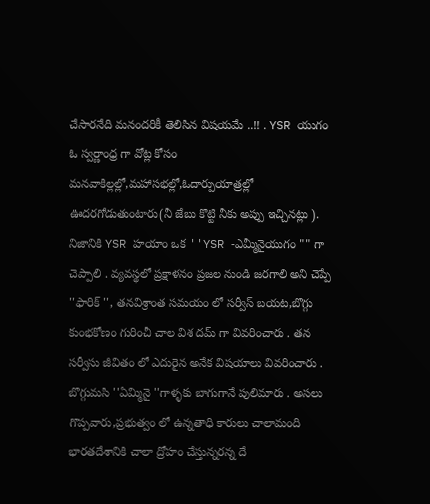చేసారనేది మనందరికీ తెలిసిన విషయమే ..!! . YSR యుగం ఓ స్వర్ణాంధ్ర గా వోట్ల కోసం మనవాకిల్లల్లో,మహాసభల్లో,ఓదార్పుయాత్రల్లో ఊదరగోడుతుంటారు(నీ జేబు కొట్టి నీకు అప్పు ఇచ్చినట్లు ). నిజానికి YSR హయాం ఒక ''YSR -ఎమ్మీనైయుగం "" గా చెప్పాలి . వ్యవస్థలో ప్రక్షాళనం ప్రజల నుండి జరగాలి అని చెప్పే ''ఫారిక్ '', తనవిశ్రాంత సమయం లో సర్వీస్ బయట,బొగ్గు కుంభకోణం గురించీ చాల విశ దమ్ గా వివరించారు . తన సర్వీసు జీవితం లో ఎదురైన అనేక విషయాలు వివరించారు . బొగ్గుమసి ''ఏమ్మినై ''గాళ్ళకు బాగుగానే పులిమారు . అసలు గొప్పవారు,ప్రభుత్వం లో ఉన్నతాధి కారులు చాలామంది భారతదేశానికి చాలా ద్రోహం చేస్తున్నరన్న దే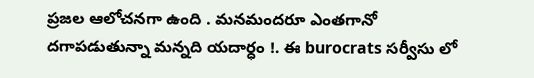ప్రజల ఆలోచనగా ఉంది . మనమందరూ ఎంతగానో దగాపడుతున్నా మన్నది యదార్ధం !. ఈ burocrats సర్వీసు లో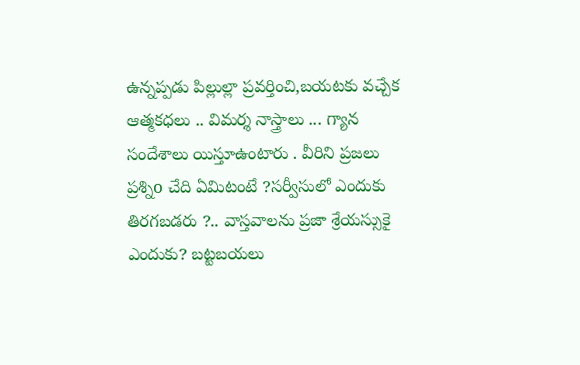ఉన్నప్పడు పిల్లుల్లా ప్రవర్తించి,బయటకు వచ్చేక ఆత్మకధలు .. విమర్శ నాస్త్రాలు ... గ్యాన సందేశాలు యిస్తూఉంటారు . వీరిని ప్రజలు ప్రశ్నిo చేది ఏమిటంటే ?సర్వీసులో ఎందుకు తిరగబడరు ?.. వాస్తవాలను ప్రజా శ్రేయస్సుకై ఎందుకు? బట్టబయలు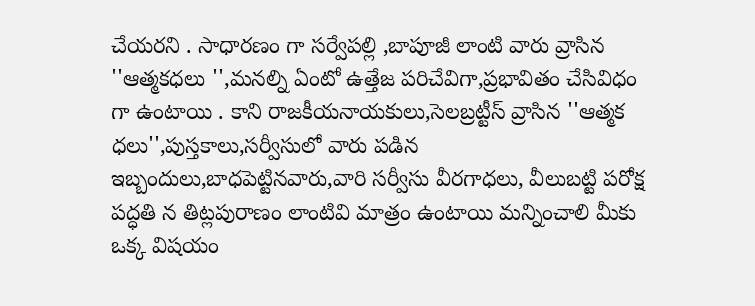చేయరని . సాధారణం గా సర్వేపల్లి ,బాపూజీ లాంటి వారు వ్రాసిన ''ఆత్మకధలు '',మనల్ని ఏంటో ఉత్తేజ పరిచేవిగా,ప్రభావితం చేసివిధం గా ఉంటాయి . కాని రాజకీయనాయకులు,సెలబ్రట్టీస్ వ్రాసిన ''ఆత్మక ధలు'',పుస్తకాలు,సర్వీసులో వారు పడిన ఇబ్బందులు,బాధపెట్టినవారు,వారి సర్వీసు వీరగాధలు, వీలుబట్టి పరోక్ష పద్ధతి న తిట్లపురాణం లాంటివి మాత్రం ఉంటాయి మన్నించాలి మీకు ఒక్క విషయం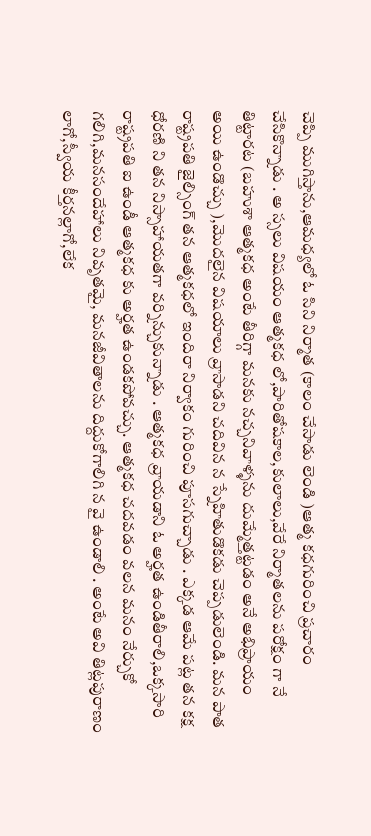చెప్పి ముగిస్తాను,ఆమధ్యలో ఓ సిని నిర్మాత (కాలం చేసాడు లెండి )ఆత్మ కధగురించి ప్రచారం చేసికొన్నాడు . అ స్సలు విషయం ఆత్మకధ లో,పారితోషకాల,కులాలు,వేరే నిర్మాతలను పరోక్షం గా నే తిట్టారట (బహుశా ఆత్మకధ అంటే తీరిగ్గా మనకు నచ్చనివాళ్ళను దుమ్మేత్తట్టడం అనే అభిప్రాయం అయి ఉండొచ్చు ),మొదలైన విషయాలు వ్రాసాడని చదివిన న స్నేహితుడొకడు చెప్పడులెండి. మన పాత రాష్ట్రపతి జైల్సింగ్ తన ఆత్మకధలో ఇందిరా నిర్వాకం గురించి పూసగుచ్చాడు . ఎక్కడ ఆమే పట్ల తన కక్ష ధోరణి ని తన నిస్సాహాయతగా వర్నిన్చుకున్నాడు . ఆత్మకధ వ్రాయడాని ఓ అర్హత ఉండితీరాలి,ఒక్కసారి రాష్ట్రపతి ఐ ఉండీ ఆత్మకధ కు అర్హత ఉండకపోవచ్చు. ఆత్మకధ చదవడం వలన మనం నేర్చుకో గలిగి,మనసందేహాలు నివృతమై, మనజీవితాలను దిద్దుకోగాలిగి న వై ఉండాలి . అంటే అవి తిట్లపురాణం లాగో,స్వీయ కీర్తనల్లాగో,లేక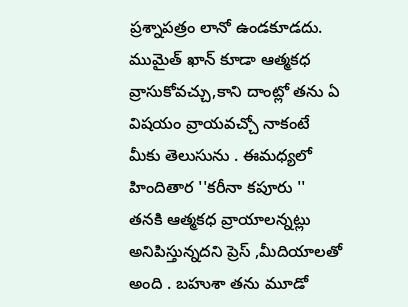ప్రశ్నాపత్రం లానో ఉండకూడదు. ముమైత్ ఖాన్ కూడా ఆత్మకధ వ్రాసుకోవచ్చు,కాని దాంట్లో తను ఏ విషయం వ్రాయవచ్చో నాకంటే మీకు తెలుసును . ఈమధ్యలో హిందితార ''కరీనా కపూరు '' తనకి ఆత్మకధ వ్రాయాలన్నట్లు అనిపిస్తున్నదని ప్రెస్ ,మీదియాలతో అంది . బహుశా తను మూడో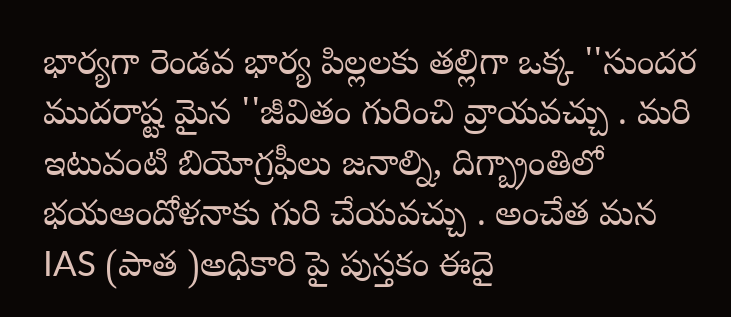భార్యగా రెండవ భార్య పిల్లలకు తల్లిగా ఒక్క ''సుందర ముదరాష్ట మైన ''జీవితం గురించి వ్రాయవచ్చు . మరి ఇటువంటి బియోగ్రఫీలు జనాల్ని, దిగ్బ్రాంతిలో భయఆందోళనాకు గురి చేయవచ్చు . అంచేత మన IAS (పాత )అధికారి పై పుస్తకం ఈదై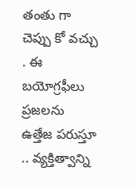తంతు గా చెప్పు కో వచ్చు . ఈ బయోగ్రఫీలు ప్రజలను ఉత్తేజ పరుస్తూ .. వ్యక్తిత్వాన్ని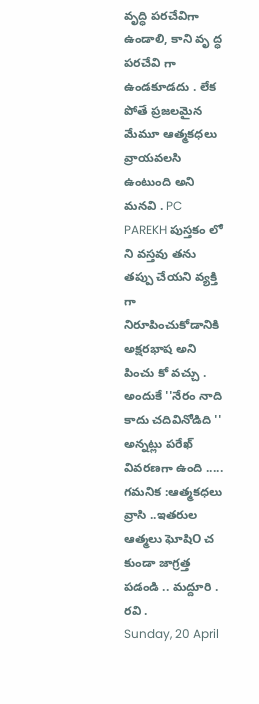వృద్ధి పరచేవిగా ఉండాలి, కాని వృ ద్ధ పరచేవి గా ఉండకూడదు . లేక పోతే ప్రజలమైన మేమూ ఆత్మకధలు వ్రాయవలసి ఉంటుంది అని మనవి . PC PAREKH పుస్తకం లో ని వస్తవు తను తప్పు చేయని వ్యక్తి గా నిరూపించుకోడానికి అక్షరభాష అని పించు కో వచ్చు . అందుకే ''నేరం నాది కాదు చదివినోడిది '' అన్నట్లు పరేఖ్ వివరణగా ఉంది ..... గమనిక :ఆత్మకధలు వ్రాసి ..ఇతరుల ఆత్మలు ఘోషిO చ కుండా జాగ్రత్త పడండి .. మద్దూరి . రవి .
Sunday, 20 April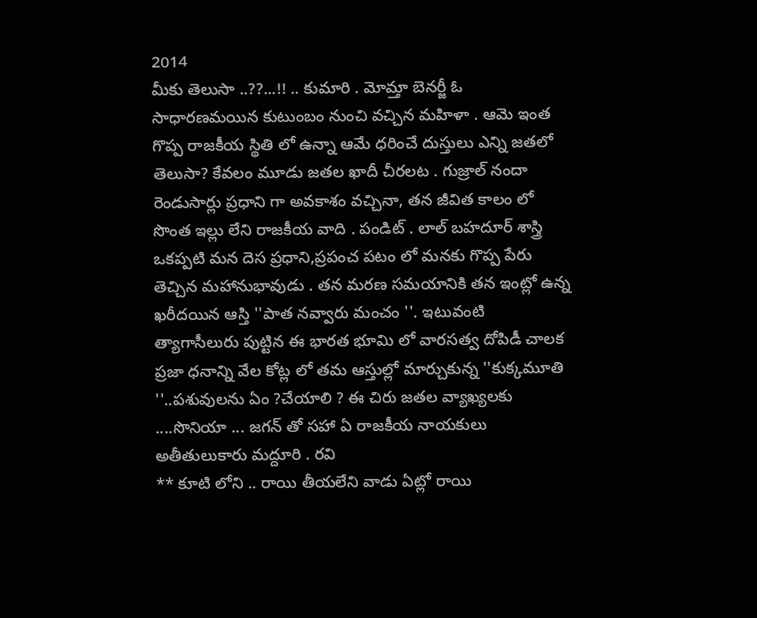2014
మీకు తెలుసా ..??...!! .. కుమారి . మోమ్తా బెనర్జీ ఓ సాధారణమయిన కుటుంబం నుంచి వచ్చిన మహిళా . ఆమె ఇంత గొప్ప రాజకీయ స్థితి లో ఉన్నా ఆమే ధరించే దుస్తులు ఎన్ని జతలో తెలుసా? కేవలం మూడు జతల ఖాదీ చీరలట . గుజ్రాల్ నందా రెండుసార్లు ప్రధాని గా అవకాశం వచ్చినా, తన జీవిత కాలం లో సొంత ఇల్లు లేని రాజకీయ వాది . పండిట్ . లాల్ బహదూర్ శాస్త్రి ఒకప్పటి మన దెస ప్రధాని,ప్రపంచ పటం లో మనకు గొప్ప పేరు తెచ్చిన మహానుభావుడు . తన మరణ సమయానికి తన ఇంట్లో ఉన్న ఖరీదయిన ఆస్తి ''పాత నవ్వారు మంచం ''. ఇటువంటి త్యాగాసీలురు పుట్టిన ఈ భారత భూమి లో వారసత్వ దోపిడీ చాలక ప్రజా ధనాన్ని వేల కోట్ల లో తమ ఆస్తుల్లో మార్చుకున్న ''కుక్కమూతి ''..పశువులను ఏం ?చేయాలి ? ఈ చిరు జతల వ్యాఖ్యలకు ....సొనియా ... జగన్ తో సహా ఏ రాజకీయ నాయకులు అతీతులుకారు మద్దూరి . రవి
** కూటి లోని .. రాయి తీయలేని వాడు ఏట్లో రాయి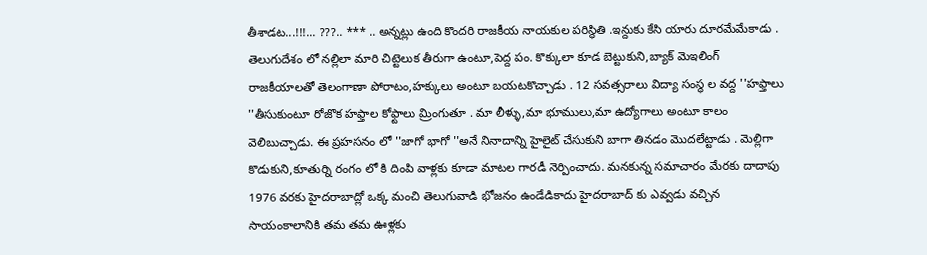తీశాడట...!!!... ???.. *** .. అన్నట్లు ఉంది కొందరి రాజకీయ నాయకుల పరిస్థితి .ఇన్దుకు కేసి యారు దూరమేమేకాడు . తెలుగుదేశం లో నల్లిలా మారి చిట్టెలుక తీరుగా ఉంటూ,పెద్ద పం. కొక్కులా కూడ బెట్టుకుని,బ్యాక్ మెఇలింగ్ రాజకీయాలతో తెలంగాణా పోరాటం,హక్కులు అంటూ బయటకొచ్చాడు . 12 సవత్సరాలు విద్యా సంస్థ ల వద్ద ''హఫ్తాలు ''తీసుకుంటూ రోజొక హఫ్తాల కోఫ్టాలు మ్రింగుతూ . మా లీళ్ళు,మా భూములు,మా ఉద్యోగాలు అంటూ కాలం వెలిబుచ్చాడు. ఈ ప్రహసనం లో ''జాగో భాగో ''అనే నినాదాన్ని హైలైట్ చేసుకుని బాగా తినడం మొదలేట్టాడు . మెల్లిగా కొడుకుని,కూతుర్ని రంగం లో కి దింపి వాళ్లకు కూడా మాటల గారడీ నెర్పించాదు. మనకున్న సమాచారం మేరకు దాదాపు 1976 వరకు హైదరాబాద్లో ఒక్క మంచి తెలుగువాడి భోజనం ఉండేడికాదు హైదరాబాద్ కు ఎవ్వడు వచ్చిన సాయంకాలానికి తమ తమ ఊళ్లకు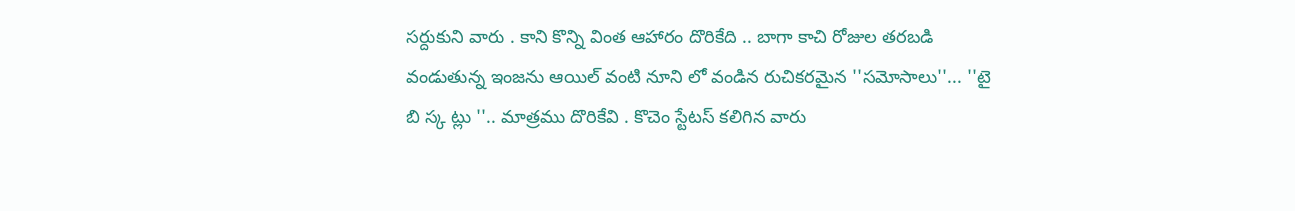సర్దుకుని వారు . కాని కొన్ని వింత ఆహారం దొరికేది .. బాగా కాచి రోజుల తరబడి వండుతున్న ఇంజను ఆయిల్ వంటి నూని లో వండిన రుచికరమైన ''సమోసాలు''... ''టై బి స్క ట్లు ''.. మాత్రము దొరికేవి . కొచెం స్టేటస్ కలిగిన వారు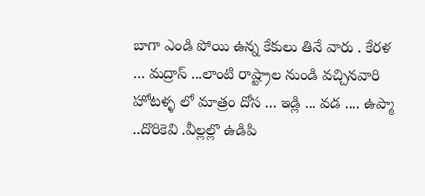బాగా ఎండి పోయి ఉన్న కేకులు తినే వారు . కేరళ ... మద్రాస్ ...లాంటి రాష్ట్రాల నుండి వచ్చినవారి హోటళ్ళ లో మాత్రం దోస ... ఇడ్లి ... వడ .... ఉప్మా ..దొరికెవి .వీల్లల్లొ ఉడిపి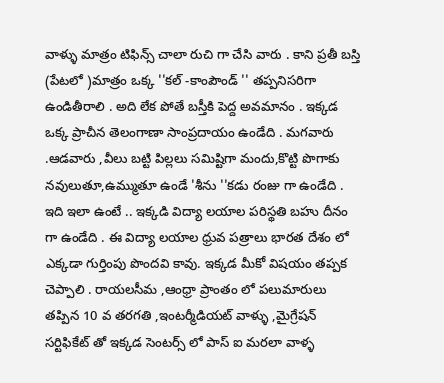వాళ్ళు మాత్రం టిఫిన్స్ చాలా రుచి గా చేసి వారు . కాని ప్రతీ బస్తి (పేటలో )మాత్రం ఒక్క ''కల్ -కాంపౌండ్ '' తప్పనిసరిగా ఉండితీరాలి . అది లేక పోతే బస్తీకి పెద్ద అవమానం . ఇక్కడ ఒక్క ప్రాచీన తెలంగాణా సాంప్రదాయం ఉండేది . మగవారు .ఆడవారు ,వీలు బట్టి పిల్లలు సమిష్టిగా మందు,కొట్టి పొగాకు నవులుతూ,ఉమ్ముతూ ఉండే 'శీను ''కడు రంజు గా ఉండేది . ఇది ఇలా ఉంటే .. ఇక్కడి విద్యా లయాల పరిస్థతి బహు దీనం గా ఉండేది . ఈ విద్యా లయాల ధ్రువ పత్రాలు భారత దేశం లో ఎక్కడా గుర్తింపు పొందవి కావు. ఇక్కడ మీకో విషయం తప్పక చెప్పాలి . రాయలసీమ ,ఆంధ్రా ప్రాంతం లో పలుమారులు తప్పిన 10 వ తరగతి ,ఇంటర్మీడియట్ వాళ్ళు ,మైగ్రేషన్ సర్టిఫికేట్ తో ఇక్కడ సెంటర్స్ లో పాస్ ఐ మరలా వాళ్ళ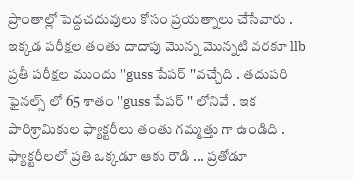ప్రాంతాల్లో పెద్దచదువులు కోసం ప్రయత్నాలు చేసేవారు . ఇక్కడ పరీక్షల తంతు దాదాపు మొన్న మొన్నటి వరకూ llb ప్రతీ పరీక్షల ముందు ''guss పేపర్ ''వచ్చేది . తదుపరి ఫైనల్స్ లో 65 శాతం ''guss పేపర్ '' లోనివే . ఇక పారిశ్రామికుల ఫ్యాక్టరీలు తంతు గమ్మత్తు గా ఉండిది . ఫ్యాక్టరీలలో ప్రతి ఒక్కడూ ఆకు రౌడి ... ప్రతోడూ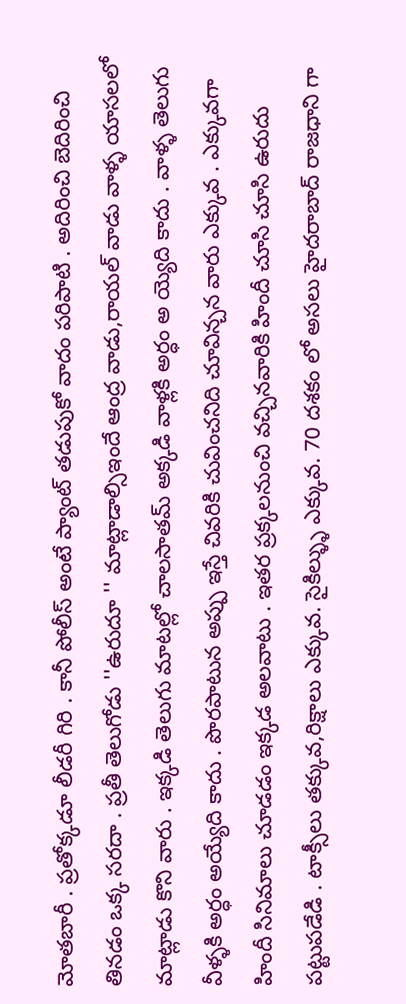మోతబారీ . ప్రతోక్కడూ లీడరీ గిరి . కానీ పోలీస్ అంటే ప్యాంట్ తడుపుకో వాదం పరిపాటి . అదిరించి బెదిరించి తినడం ఒక్క సరదా . ప్రతీ తెలుగోడు ''ఉరుదూ '' మాట్లాడాల్సిఇందే ఆంద్ర వాడు,రాయల్ వాడు వాళ్ళ యాసలలో మాట్లాడు కొని వారు . ఇక్కడి తెలుగు మాటల్లో చాలసాతమ్ అక్కడి వాళ్లకి అర్ధం అ య్యెది కాదు . వాళ్ళ తెలుగు వీళ్ళకి అర్ధం అయ్యేది కాదు . పొరపాటున అప్పు ఇస్తే చివరికి చువించనిది చూవిన్చన వారు ఎక్కువ . ఎక్కువగా హిందీ సినిమాలు చూడడం ఇక్కడ అలవాటు . ఇతర ప్రక్కలనుంచి వచ్చినవారికి హిందీ చూసి చూసి ఉరుదు పట్టుపడేడి . టాక్సీలు తక్కువ,రిక్షాలు ఎక్కువ. సైకిల్ళ్ళు ఎక్కువ. 70 దశకం లో అసలు హైదరాబాద్ రాజధాని గా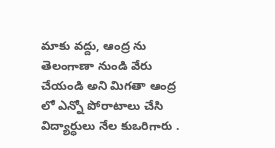మాకు వద్దు, ఆంద్ర ను తెలంగాణా నుండి వేరు చేయండి అని మిగతా ఆంద్ర లో ఎన్నో పోరాటాలు చేసి విద్యార్ధులు నేల కుఒరిగారు .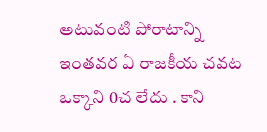అటువంటి పోరాటాన్ని ఇంతవర ఏ రాజకీయ చవట ఒక్కాని 0చ లేదు . కాని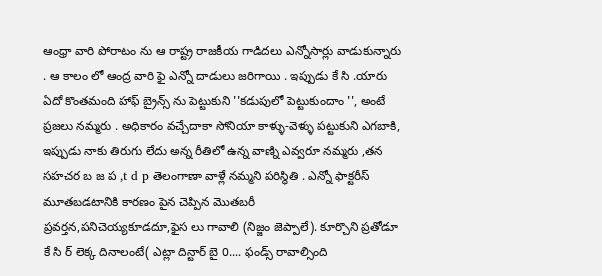ఆంధ్రా వారి పోరాటం ను ఆ రాష్ట్ర రాజకీయ గాడిదలు ఎన్నోసార్లు వాడుకున్నారు . ఆ కాలం లో ఆంద్ర వారి ఫై ఎన్నో దాడులు జరిగాయి . ఇప్పుడు కే సి .యారు ఏదో కొంతమంది హాఫ్ బ్రైన్స్ ను పెట్టుకుని ''కడుపులో పెట్టుకుందాం '', అంటే ప్రజలు నమ్మరు . అధికారం వచ్చేదాకా సోనియా కాళ్ళు-వెళ్ళు పట్టుకుని ఎగబాకి, ఇప్పుడు నాకు తిరుగు లేదు అన్న రీతిలో ఉన్న వాణ్ని ఎవ్వరూ నమ్మరు ,తన సహచర బ జ ప ,t d p తెలంగాణా వాళ్లే నమ్మని పరిస్థితి . ఎన్నో ఫాక్టరీస్ మూతబడటానికి కారణం పైన చెప్పిన మొతబరీ ప్రవర్తన,పనిచెయ్యకూడదూ,ఫైస లు గావాలి (నిజ్జం జెప్పాలే). కూర్చొని ప్రతోడూ కే సి ర్ లెక్క దినాలంటే( ఎట్లా దిన్టార్ బై 0.... ఫండ్స్ రావాల్సింది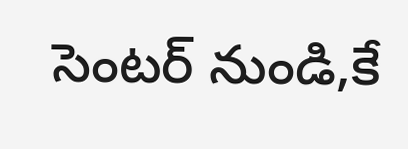సెంటర్ నుండి,కే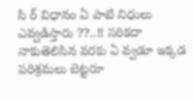సి ర్ విధానం ఏ పాటి నిధులు ఎవ్వడిస్తారు ??..!! సరికదా నాకుతెలిసిన వరకు ఏ వ్వడూ ఇక్కడ పరిశ్రమలు బెట్టరూ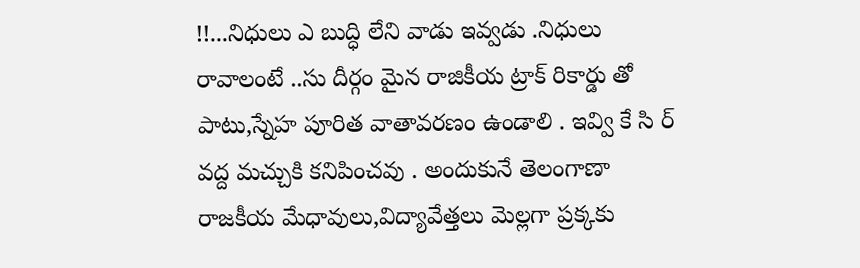!!...నిధులు ఎ బుద్ధి లేని వాడు ఇవ్వడు .నిధులు రావాలంటే ..సు దీర్గం మైన రాజికీయ ట్రాక్ రికార్డు తో పాటు,స్నేహ పూరిత వాతావరణం ఉండాలి . ఇవ్వి కే సి ర్ వద్ద మచ్చుకి కనిపించవు . అందుకునే తెలంగాణా రాజకీయ మేధావులు,విద్యావేత్తలు మెల్లగా ప్రక్కకు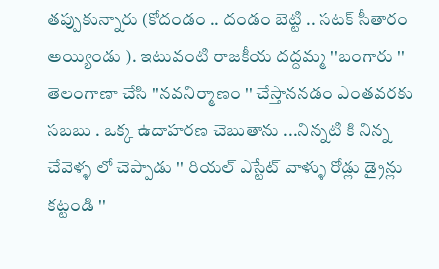తప్పుకున్నారు (కోదండం .. దండం బెట్టి .. సటక్ సీతారం అయ్యిండు ). ఇటువంటి రాజకీయ దద్దమ్మ ''బంగారు '' తెలంగాణా చేసి ''నవనిర్మాణం '' చేస్తాననడం ఎంతవరకు సబబు . ఒక్క ఉదాహరణ చెబుతాను ...నిన్నటి కి నిన్న చేవెళ్ళ లో చెప్పాడు '' రియల్ ఎస్టేట్ వాళ్ళు రోడ్లు డ్రైన్లు కట్టండి ''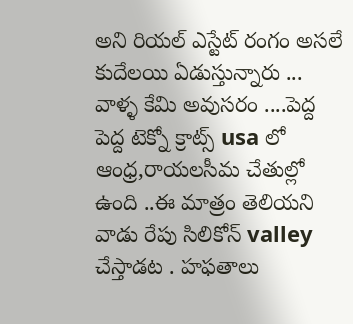అని రియల్ ఎస్టేట్ రంగం అసలే కుదేలయి ఏడుస్తున్నారు ... వాళ్ళ కేమి అవుసరం ....పెద్ద పెద్ద టెక్నో క్రాట్స్ usa లో ఆంధ్ర,రాయలసీమ చేతుల్లో ఉంది ..ఈ మాత్రం తెలియని వాడు రేపు సిలికోన్ valley చేస్తాడట . హఫతాలు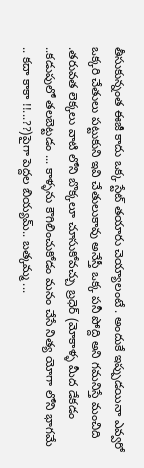తీసుకున్నంత ఈజీ కాదు ఒక్క స్టేట్ తయారు చెయ్యాలంటే . అందుకే ఇప్పుడయినా ఎవ్వరో ఒక్కరి చేతులు పట్టుకుని ఇవి చేతులుకావు అనేస్తీ ఒక్క పనీ పోద్ది అని గమనిస్తే మంచిది .తరువత లెక్కలు వాటి లోని బొక్కలూ చూసుకోవచ్చు బ్రధెర్ (మోకాళ్ళ మీద డేకడం ..కడుపులో తలబెట్టడం ... కాళ్ళను కౌగిలించుకోడం మనం చేసే నిత్య యోగా లోని భాగమే .. కదా కాకా !!...??)పైగా పెద్దల బియ్యమ్.. బత్కమ్మ ...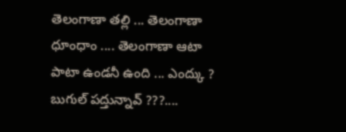తెలంగాణా తల్లి ... తెలంగాణా ధూంధాం .... తెలంగాణా ఆటా పాటా ఉండనీ ఉంది ... ఎంద్కు ? బుగుల్ పద్తున్నావ్ ???....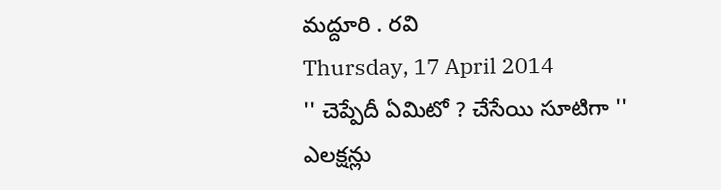మద్దూరి . రవి
Thursday, 17 April 2014
'' చెప్పేదీ ఏమిటో ? చేసేయి సూటిగా '' ఎలక్షన్లు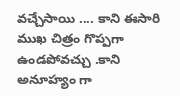వచ్చేసాయి .... కాని ఈసారి ముఖ చిత్రం గొప్పగా ఉండపోవచ్చు .కాని అనూహ్యం గా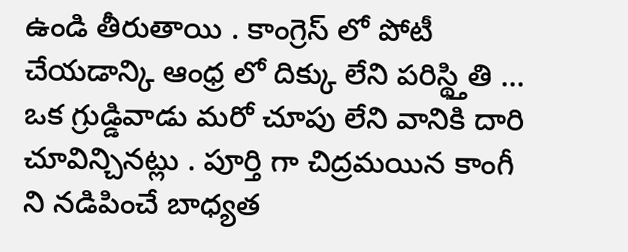ఉండి తీరుతాయి . కాంగ్రెస్ లో పోటీ చేయడాన్కి ఆంధ్ర లో దిక్కు లేని పరిస్థ్తితి ... ఒక గ్రుడ్డివాడు మరో చూపు లేని వానికి దారి చూవిన్చినట్లు . పూర్తి గా చిద్రమయిన కాంగీ ని నడిపించే బాధ్యత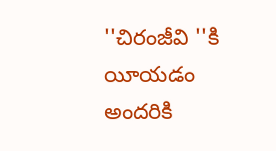''చిరంజీవి ''కి యీయడం అందరికి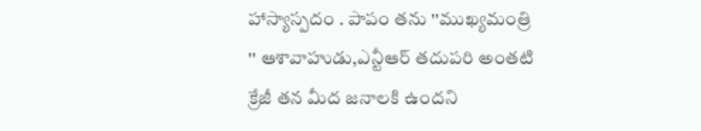హాస్యాస్పదం . పాపం తను ''ముఖ్యమంత్రి '' ఆశావాహుడు,ఎన్టీఆర్ తదుపరి అంతటి క్రేజీ తన మీద జనాలకి ఉందని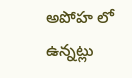అపోహ లో ఉన్నట్లు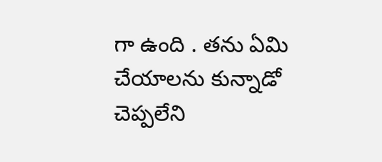గా ఉంది . తను ఏమి చేయాలను కున్నాడో చెప్పలేని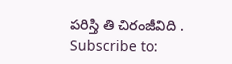పరిస్తి తి చిరంజీవిది .
Subscribe to: